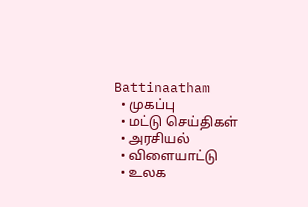Battinaatham
  • முகப்பு
  • மட்டு செய்திகள்
  • அரசியல்
  • விளையாட்டு
  • உலக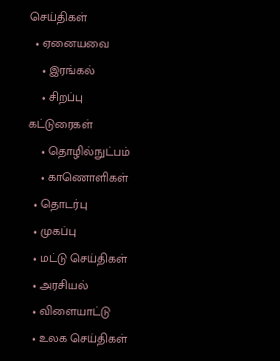செய்திகள்
  • ஏனையவை
    • இரங்கல்
    • சிறப்பு கட்டுரைகள்
    • தொழில்நுட்பம்
    • காணொளிகள்
  • தொடர்பு
  • முகப்பு
  • மட்டு செய்திகள்
  • அரசியல்
  • விளையாட்டு
  • உலக செய்திகள்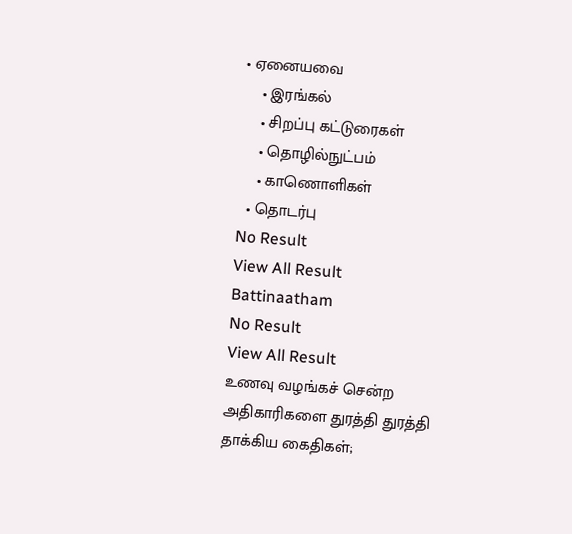• ஏனையவை
    • இரங்கல்
    • சிறப்பு கட்டுரைகள்
    • தொழில்நுட்பம்
    • காணொளிகள்
  • தொடர்பு
No Result
View All Result
Battinaatham
No Result
View All Result
உணவு வழங்கச் சென்ற அதிகாரிகளை துரத்தி துரத்தி தாக்கிய கைதிகள்;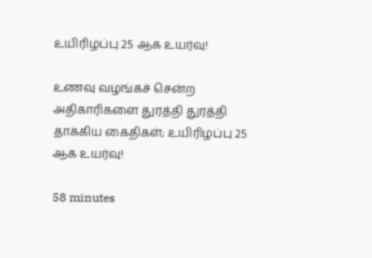உயிரிழப்பு 25 ஆக உயர்வு!

உணவு வழங்கச் சென்ற அதிகாரிகளை துரத்தி துரத்தி தாக்கிய கைதிகள்; உயிரிழப்பு 25 ஆக உயர்வு!

58 minutes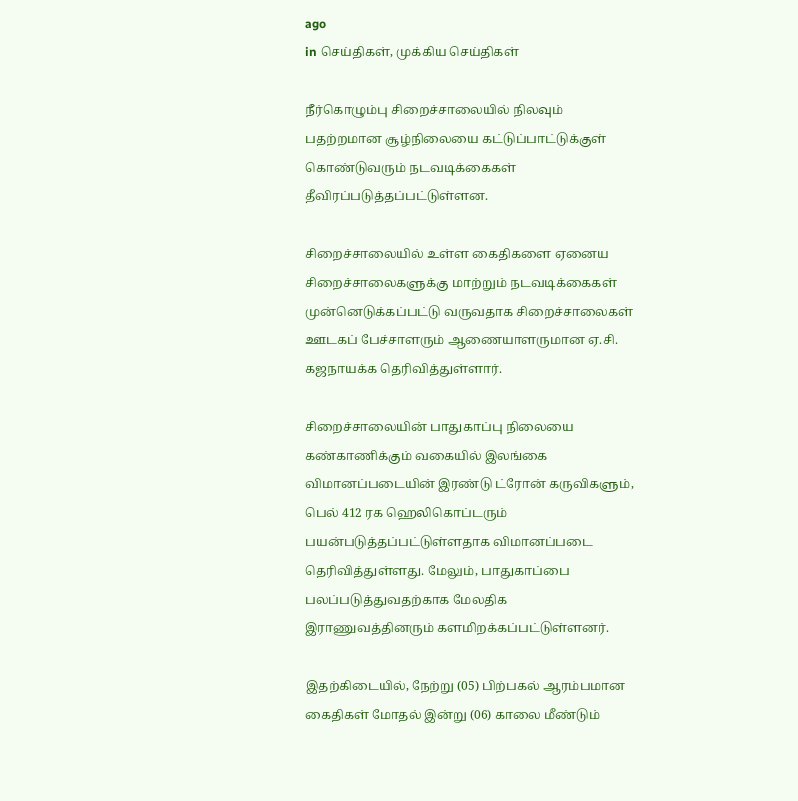ago
in செய்திகள், முக்கிய செய்திகள்

நீர்கொழும்பு சிறைச்சாலையில் நிலவும் பதற்றமான சூழ்நிலையை கட்டுப்பாட்டுக்குள் கொண்டுவரும் நடவடிக்கைகள் தீவிரப்படுத்தப்பட்டுள்ளன.

சிறைச்சாலையில் உள்ள கைதிகளை ஏனைய சிறைச்சாலைகளுக்கு மாற்றும் நடவடிக்கைகள் முன்னெடுக்கப்பட்டு வருவதாக சிறைச்சாலைகள் ஊடகப் பேச்சாளரும் ஆணையாளருமான ஏ.சி. கஜநாயக்க தெரிவித்துள்ளார்.

சிறைச்சாலையின் பாதுகாப்பு நிலையை கண்காணிக்கும் வகையில் இலங்கை விமானப்படையின் இரண்டு ட்ரோன் கருவிகளும், பெல் 412 ரக ஹெலிகொப்டரும் பயன்படுத்தப்பட்டுள்ளதாக விமானப்படை தெரிவித்துள்ளது. மேலும், பாதுகாப்பை பலப்படுத்துவதற்காக மேலதிக இராணுவத்தினரும் களமிறக்கப்பட்டுள்ளனர்.

இதற்கிடையில், நேற்று (05) பிற்பகல் ஆரம்பமான கைதிகள் மோதல் இன்று (06) காலை மீண்டும்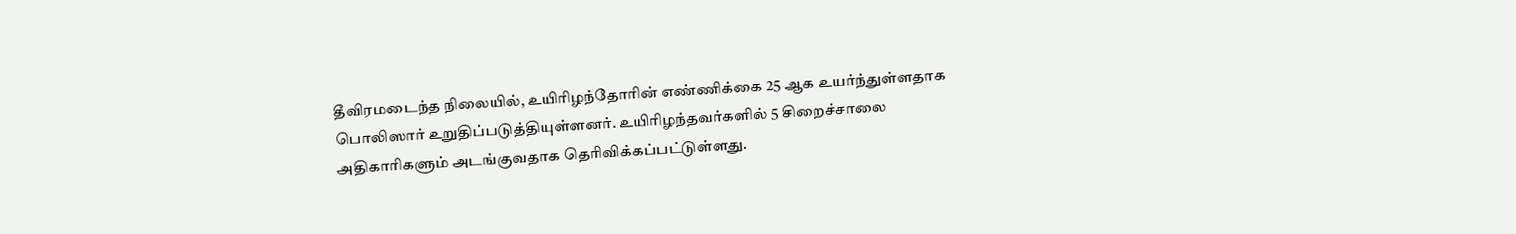தீவிரமடைந்த நிலையில், உயிரிழந்தோரின் எண்ணிக்கை 25 ஆக உயர்ந்துள்ளதாக பொலிஸார் உறுதிப்படுத்தியுள்ளனர். உயிரிழந்தவர்களில் 5 சிறைச்சாலை அதிகாரிகளும் அடங்குவதாக தெரிவிக்கப்பட்டுள்ளது.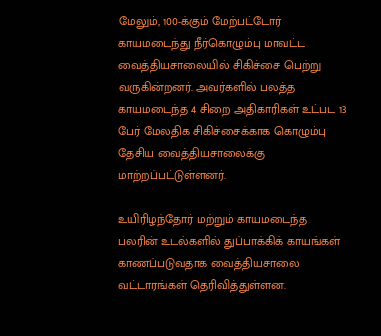மேலும், 100-க்கும் மேற்பட்டோர் காயமடைந்து நீர்கொழும்பு மாவட்ட வைத்தியசாலையில் சிகிச்சை பெற்று வருகின்றனர். அவர்களில் பலத்த காயமடைந்த 4 சிறை அதிகாரிகள் உட்பட 13 பேர் மேலதிக சிகிச்சைக்காக கொழும்பு தேசிய வைத்தியசாலைக்கு மாற்றப்பட்டுள்ளனர்.

உயிரிழந்தோர் மற்றும் காயமடைந்த பலரின் உடல்களில் துப்பாக்கிக் காயங்கள் காணப்படுவதாக வைத்தியசாலை வட்டாரங்கள் தெரிவித்துள்ளன.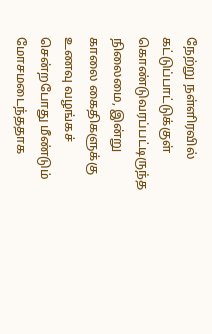நேற்று நள்ளிரவில் கட்டுப்பாட்டுக்குள் கொண்டுவரப்பட்டிருந்த நிலைமை, இன்று காலை கைதிகளுக்கு உணவு வழங்கச் சென்றபோது மீண்டும் மோசமடைந்ததாக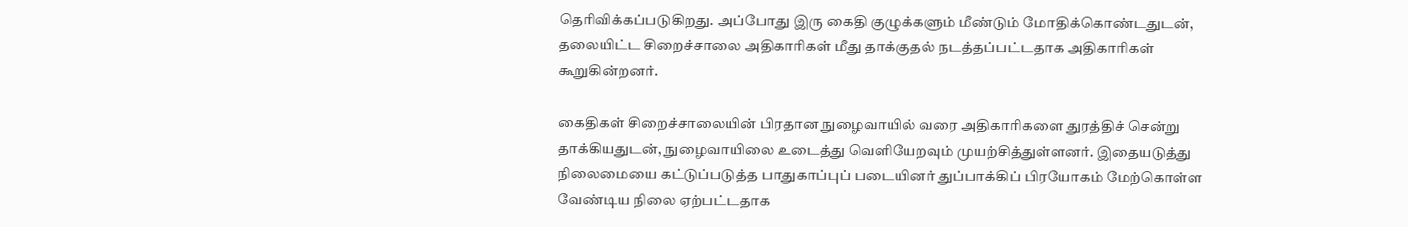தெரிவிக்கப்படுகிறது. அப்போது இரு கைதி குழுக்களும் மீண்டும் மோதிக்கொண்டதுடன், தலையிட்ட சிறைச்சாலை அதிகாரிகள் மீது தாக்குதல் நடத்தப்பட்டதாக அதிகாரிகள் கூறுகின்றனர்.

கைதிகள் சிறைச்சாலையின் பிரதான நுழைவாயில் வரை அதிகாரிகளை துரத்திச் சென்று தாக்கியதுடன், நுழைவாயிலை உடைத்து வெளியேறவும் முயற்சித்துள்ளனர். இதையடுத்து நிலைமையை கட்டுப்படுத்த பாதுகாப்புப் படையினர் துப்பாக்கிப் பிரயோகம் மேற்கொள்ள வேண்டிய நிலை ஏற்பட்டதாக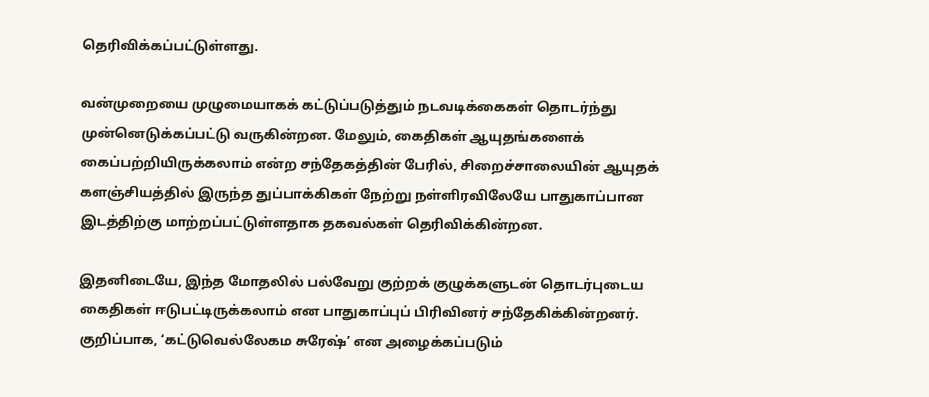தெரிவிக்கப்பட்டுள்ளது.

வன்முறையை முழுமையாகக் கட்டுப்படுத்தும் நடவடிக்கைகள் தொடர்ந்து முன்னெடுக்கப்பட்டு வருகின்றன. மேலும், கைதிகள் ஆயுதங்களைக் கைப்பற்றியிருக்கலாம் என்ற சந்தேகத்தின் பேரில், சிறைச்சாலையின் ஆயுதக் களஞ்சியத்தில் இருந்த துப்பாக்கிகள் நேற்று நள்ளிரவிலேயே பாதுகாப்பான இடத்திற்கு மாற்றப்பட்டுள்ளதாக தகவல்கள் தெரிவிக்கின்றன.

இதனிடையே, இந்த மோதலில் பல்வேறு குற்றக் குழுக்களுடன் தொடர்புடைய கைதிகள் ஈடுபட்டிருக்கலாம் என பாதுகாப்புப் பிரிவினர் சந்தேகிக்கின்றனர். குறிப்பாக, ‘கட்டுவெல்லேகம சுரேஷ்’ என அழைக்கப்படும்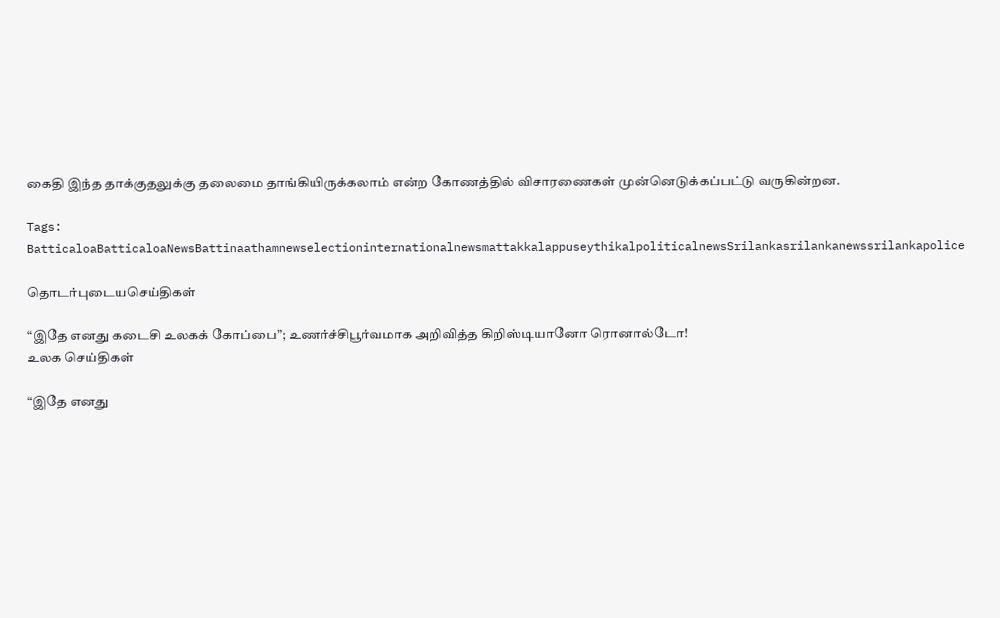கைதி இந்த தாக்குதலுக்கு தலைமை தாங்கியிருக்கலாம் என்ற கோணத்தில் விசாரணைகள் முன்னெடுக்கப்பட்டு வருகின்றன.

Tags: BatticaloaBatticaloaNewsBattinaathamnewselectioninternationalnewsmattakkalappuseythikalpoliticalnewsSrilankasrilankanewssrilankapolice

தொடர்புடையசெய்திகள்

“இதே எனது கடைசி உலகக் கோப்பை”; உணர்ச்சிபூர்வமாக அறிவித்த கிறிஸ்டியானோ ரொனால்டோ!
உலக செய்திகள்

“இதே எனது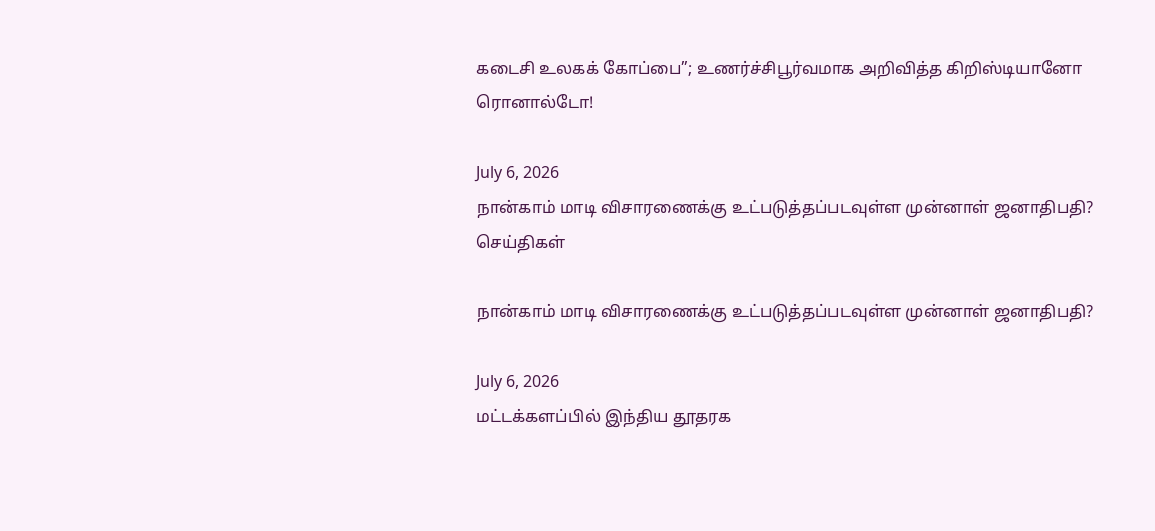கடைசி உலகக் கோப்பை”; உணர்ச்சிபூர்வமாக அறிவித்த கிறிஸ்டியானோ ரொனால்டோ!

July 6, 2026
நான்காம் மாடி விசாரணைக்கு உட்படுத்தப்படவுள்ள முன்னாள் ஜனாதிபதி?
செய்திகள்

நான்காம் மாடி விசாரணைக்கு உட்படுத்தப்படவுள்ள முன்னாள் ஜனாதிபதி?

July 6, 2026
மட்டக்களப்பில் இந்திய தூதரக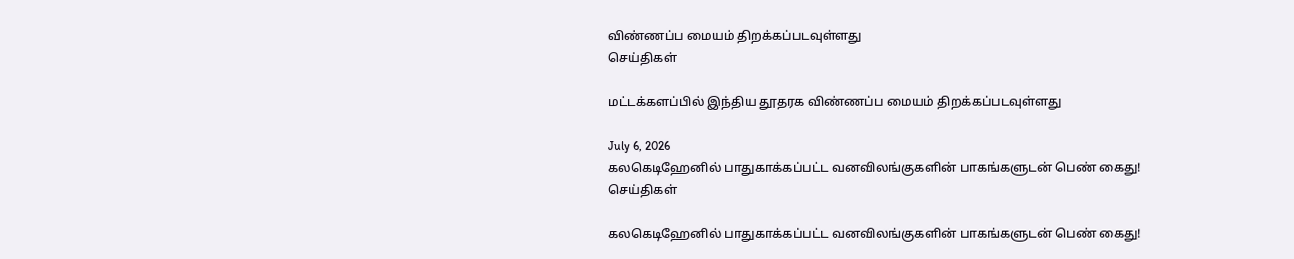விண்ணப்ப மையம் திறக்கப்படவுள்ளது
செய்திகள்

மட்டக்களப்பில் இந்திய தூதரக விண்ணப்ப மையம் திறக்கப்படவுள்ளது

July 6, 2026
கலகெடிஹேனில் பாதுகாக்கப்பட்ட வனவிலங்குகளின் பாகங்களுடன் பெண் கைது!
செய்திகள்

கலகெடிஹேனில் பாதுகாக்கப்பட்ட வனவிலங்குகளின் பாகங்களுடன் பெண் கைது!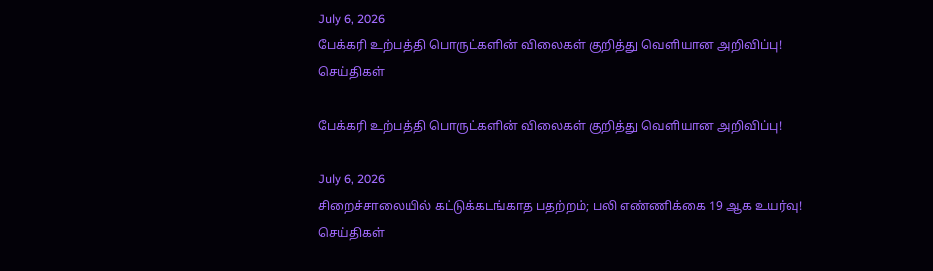July 6, 2026
பேக்கரி உற்பத்தி பொருட்களின் விலைகள் குறித்து வெளியான அறிவிப்பு!
செய்திகள்

பேக்கரி உற்பத்தி பொருட்களின் விலைகள் குறித்து வெளியான அறிவிப்பு!

July 6, 2026
சிறைச்சாலையில் கட்டுக்கடங்காத பதற்றம்; பலி எண்ணிக்கை 19 ஆக உயர்வு!
செய்திகள்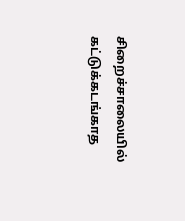சிறைச்சாலையில் கட்டுக்கடங்காத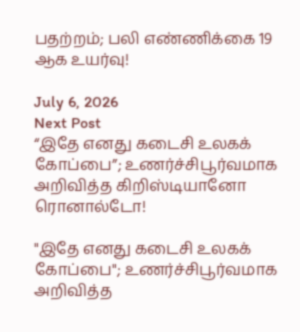பதற்றம்; பலி எண்ணிக்கை 19 ஆக உயர்வு!

July 6, 2026
Next Post
“இதே எனது கடைசி உலகக் கோப்பை”; உணர்ச்சிபூர்வமாக அறிவித்த கிறிஸ்டியானோ ரொனால்டோ!

"இதே எனது கடைசி உலகக் கோப்பை"; உணர்ச்சிபூர்வமாக அறிவித்த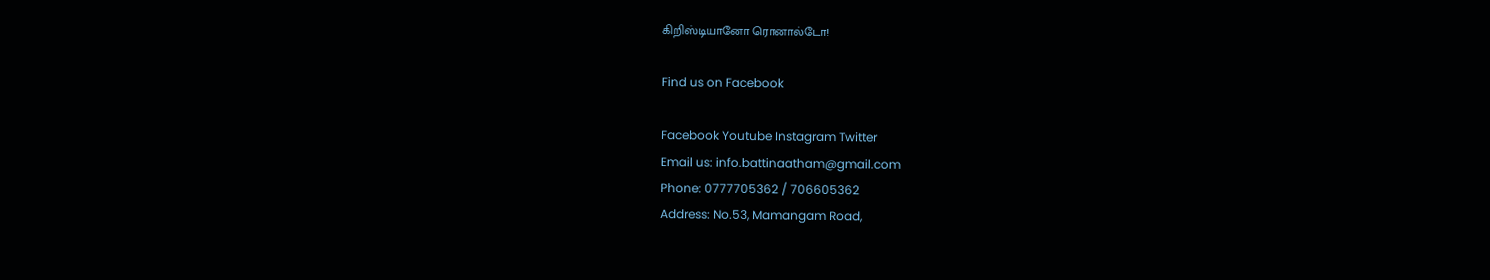கிறிஸ்டியானோ ரொனால்டோ!

Find us on Facebook

Facebook Youtube Instagram Twitter
Email us: info.battinaatham@gmail.com
Phone: 0777705362 / 706605362
Address: No.53, Mamangam Road,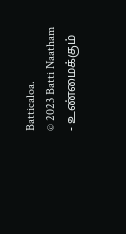Batticaloa.
© 2023 Batti Naatham - உண்மைக்கும்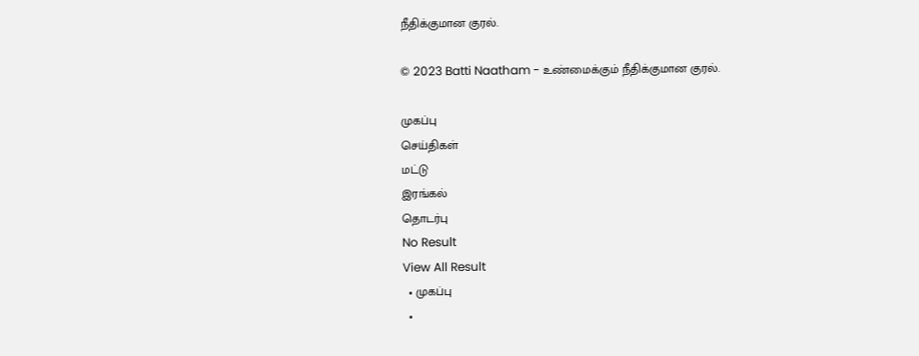நீதிக்குமான குரல்.

© 2023 Batti Naatham - உண்மைக்கும் நீதிக்குமான குரல்.

முகப்பு
செய்திகள்
மட்டு
இரங்கல்
தொடர்பு
No Result
View All Result
  • முகப்பு
  •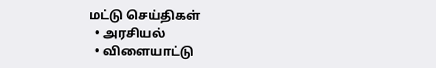மட்டு செய்திகள்
  • அரசியல்
  • விளையாட்டு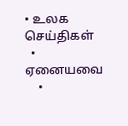• உலக செய்திகள்
  • ஏனையவை
    •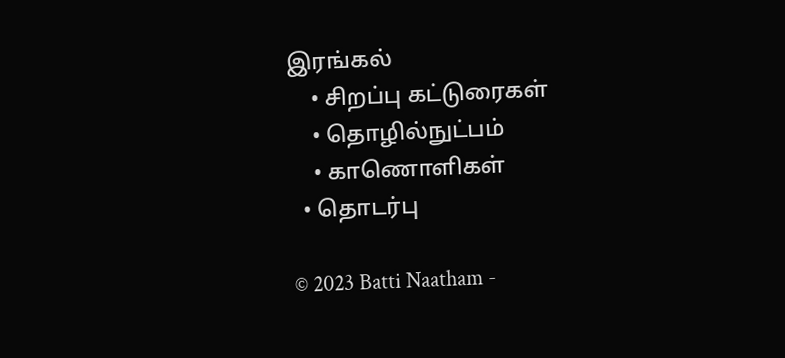இரங்கல்
    • சிறப்பு கட்டுரைகள்
    • தொழில்நுட்பம்
    • காணொளிகள்
  • தொடர்பு

© 2023 Batti Naatham -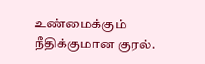உண்மைக்கும் நீதிக்குமான குரல்.